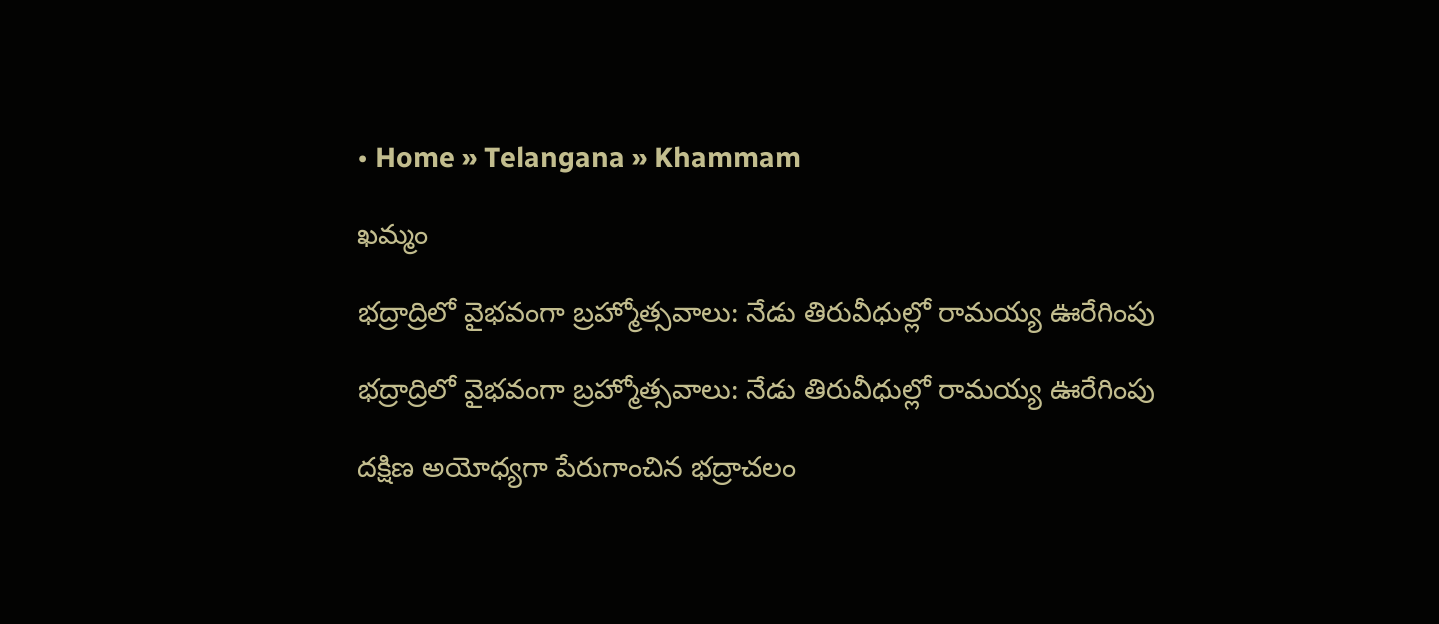• Home » Telangana » Khammam

ఖమ్మం

భద్రాద్రిలో వైభవంగా బ్రహ్మోత్సవాలు: నేడు తిరువీధుల్లో రామయ్య ఊరేగింపు

భద్రాద్రిలో వైభవంగా బ్రహ్మోత్సవాలు: నేడు తిరువీధుల్లో రామయ్య ఊరేగింపు

దక్షిణ అయోధ్యగా పేరుగాంచిన భద్రాచలం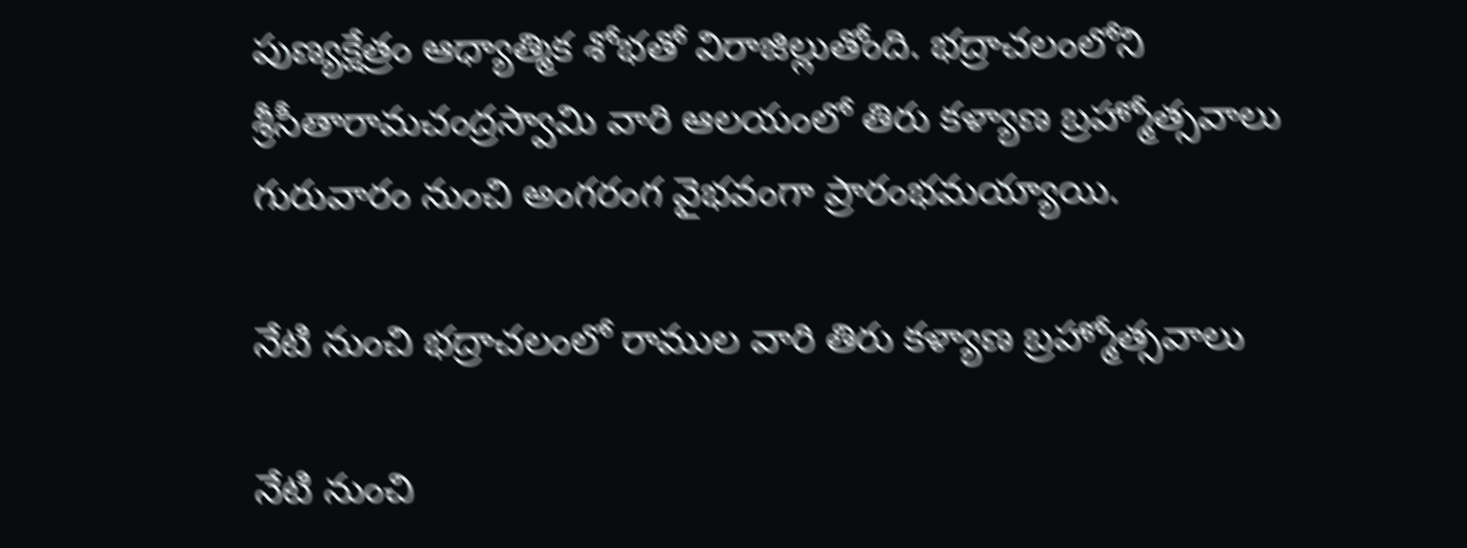పుణ్యక్షేత్రం ఆధ్యాత్మిక శోభతో విరాజిల్లుతోంది. భద్రాచలంలోని శ్రీసీతారామచంద్రస్వామి వారి ఆలయంలో తిరు కళ్యాణ బ్రహ్మోత్సవాలు గురువారం నుంచి అంగరంగ వైభవంగా ప్రారంభమయ్యాయి.

నేటి నుంచి భద్రాచలంలో రాముల వారి తిరు కళ్యాణ బ్రహ్మోత్సవాలు

నేటి నుంచి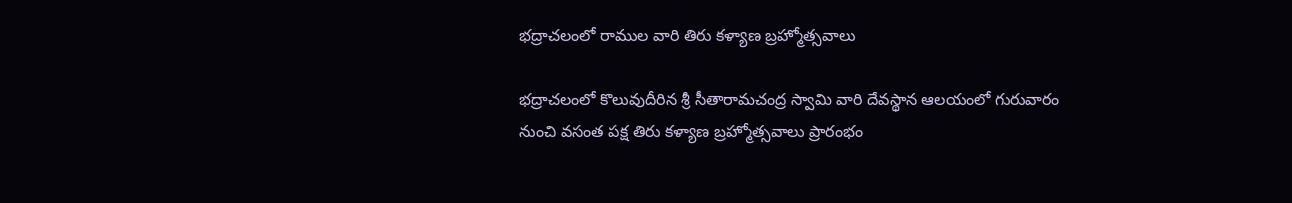భద్రాచలంలో రాముల వారి తిరు కళ్యాణ బ్రహ్మోత్సవాలు

భద్రాచలంలో కొలువుదీరిన శ్రీ సీతారామచంద్ర స్వామి వారి దేవస్థాన ఆలయంలో గురువారం నుంచి వసంత పక్ష తిరు కళ్యాణ బ్రహ్మోత్సవాలు ప్రారంభం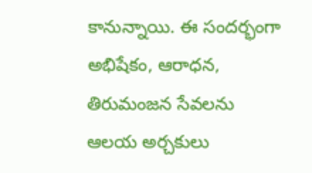కానున్నాయి. ఈ సందర్భంగా అభిషేకం, ఆరాధన, తిరుమంజన సేవలను ఆలయ అర్చకులు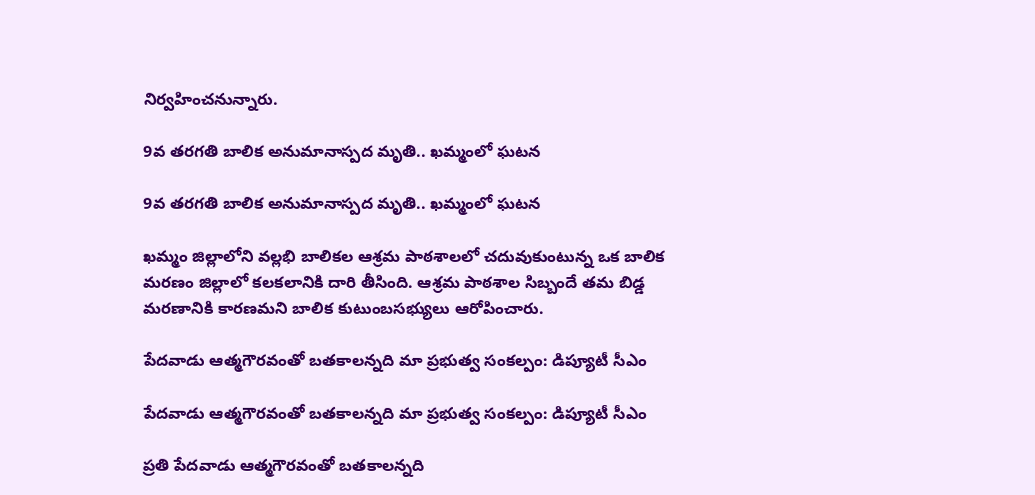నిర్వహించనున్నారు.

9వ తరగతి బాలిక అనుమానాస్పద మృతి.. ఖమ్మంలో ఘటన

9వ తరగతి బాలిక అనుమానాస్పద మృతి.. ఖమ్మంలో ఘటన

ఖమ్మం జిల్లాలోని వల్లభి బాలికల ఆశ్రమ పాఠశాలలో చదువుకుంటున్న ఒక బాలిక మరణం జిల్లాలో కలకలానికి దారి తీసింది. ఆశ్రమ పాఠశాల సిబ్బందే తమ బిడ్డ మరణానికి కారణమని బాలిక కుటుంబసభ్యులు ఆరోపించారు.

పేదవాడు ఆత్మగౌరవంతో బతకాలన్నది మా ప్రభుత్వ సంకల్పం: డిప్యూటీ సీఎం

పేదవాడు ఆత్మగౌరవంతో బతకాలన్నది మా ప్రభుత్వ సంకల్పం: డిప్యూటీ సీఎం

ప్రతి పేదవాడు ఆత్మగౌరవంతో బతకాలన్నది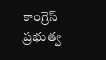కాంగ్రెస్ ప్రభుత్వ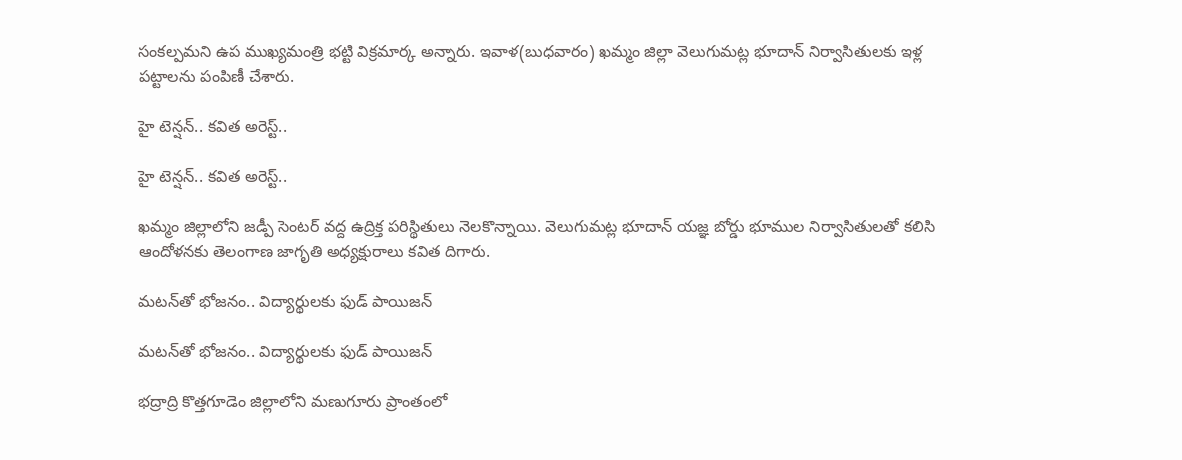సంకల్పమని ఉప ముఖ్యమంత్రి భట్టి విక్రమార్క అన్నారు. ఇవాళ(బుధవారం) ఖమ్మం జిల్లా వెలుగుమట్ల భూదాన్ నిర్వాసితులకు ఇళ్ల పట్టాలను పంపిణీ చేశారు.

హై టెన్షన్.. కవిత అరెస్ట్..

హై టెన్షన్.. కవిత అరెస్ట్..

ఖమ్మం జిల్లాలోని జడ్పీ సెంటర్ వద్ద ఉద్రిక్త పరిస్థితులు నెలకొన్నాయి. వెలుగుమట్ల భూదాన్ యజ్ఞ బోర్డు భూముల నిర్వాసితులతో కలిసి ఆందోళనకు తెలంగాణ జాగృతి అధ్యక్షురాలు కవిత దిగారు.

మటన్‌తో భోజనం.. విద్యార్థులకు ఫుడ్ పాయిజన్

మటన్‌తో భోజనం.. విద్యార్థులకు ఫుడ్ పాయిజన్

భద్రాద్రి కొత్తగూడెం జిల్లాలోని మణుగూరు ప్రాంతంలో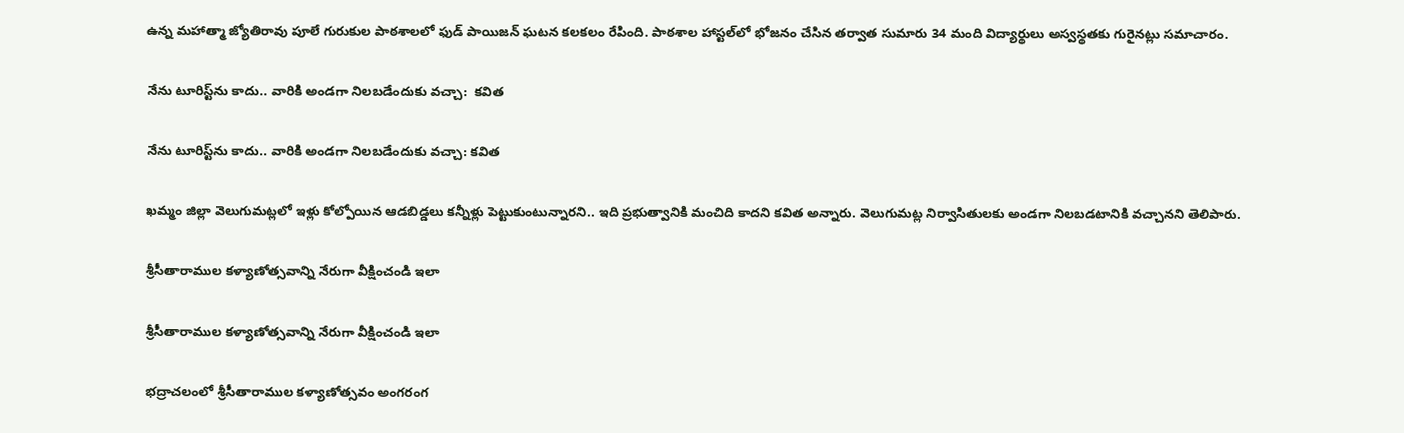ఉన్న మహాత్మా జ్యోతిరావు పూలే గురుకుల పాఠశాలలో ఫుడ్ పాయిజన్ ఘటన కలకలం రేపింది. పాఠశాల హాస్టల్‌లో భోజనం చేసిన తర్వాత సుమారు 34 మంది విద్యార్థులు అస్వస్థతకు గురైనట్లు సమాచారం.

నేను టూరిస్ట్‌ను కాదు.. వారికి అండగా నిలబడేందుకు వచ్చా:  కవిత

నేను టూరిస్ట్‌ను కాదు.. వారికి అండగా నిలబడేందుకు వచ్చా: కవిత

ఖమ్మం జిల్లా వెలుగుమట్లలో ఇళ్లు కోల్పోయిన ఆడబిడ్డలు కన్నీళ్లు పెట్టుకుంటున్నారని.. ఇది ప్రభుత్వానికి మంచిది కాదని కవిత అన్నారు. వెలుగుమట్ల నిర్వాసితులకు అండగా నిలబడటానికి వచ్చానని తెలిపారు.

శ్రీసీతారాముల కళ్యాణోత్సవాన్ని నేరుగా వీక్షించండి ఇలా

శ్రీసీతారాముల కళ్యాణోత్సవాన్ని నేరుగా వీక్షించండి ఇలా

భద్రాచలంలో శ్రీసీతారాముల కళ్యాణోత్సవం అంగరంగ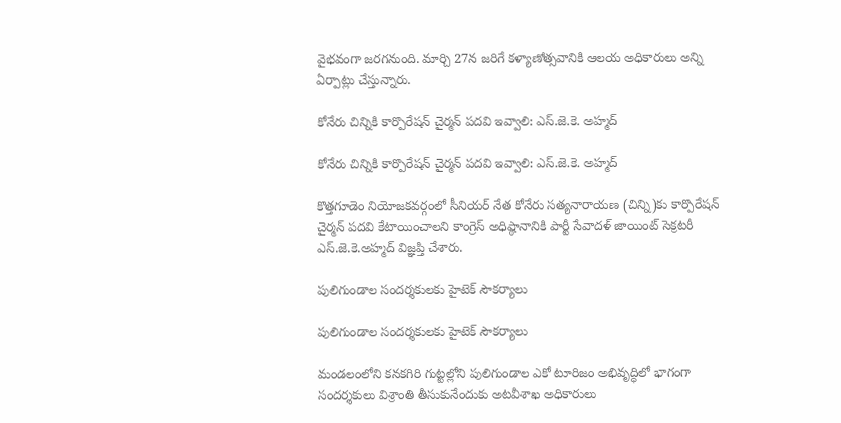వైభవంగా జరగనుంది. మార్చి 27న జరిగే కళ్యాణోత్సవానికి ఆలయ అధికారులు అన్ని ఏర్పాట్లు చేస్తున్నారు.

కోనేరు చిన్నికి కార్పొరేషన్ చైర్మన్ పదవి ఇవ్వాలి: ఎస్.జె.కె. అహ్మద్

కోనేరు చిన్నికి కార్పొరేషన్ చైర్మన్ పదవి ఇవ్వాలి: ఎస్.జె.కె. అహ్మద్

కొత్తగూడెం నియోజకవర్గంలో సీనియర్ నేత కోనేరు సత్యనారాయణ (చిన్ని)కు కార్పొరేషన్ చైర్మన్ పదవి కేటాయించాలని కాంగ్రెస్ అధిష్ఠానానికి పార్టీ సేవాదళ్ జాయింట్ సెక్రటరీ ఎస్.జె.కె.అహ్మద్ విజ్ఞప్తి చేశారు.

పులిగుండాల సందర్శకులకు హైటెక్‌ సౌకర్యాలు

పులిగుండాల సందర్శకులకు హైటెక్‌ సౌకర్యాలు

మండలంలోని కనకగిరి గుట్టల్లోని పులిగుండాల ఎకో టూరిజం అభివృద్ధిలో భాగంగా సందర్శకులు విశ్రాంతి తీసుకునేందుకు అటవీశాఖ అధికారులు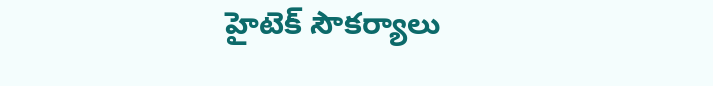హైటెక్‌ సౌకర్యాలు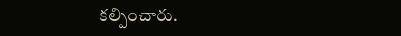కల్పించారు.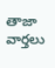తాజా వార్తలు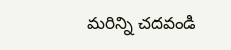మరిన్ని చదవండి